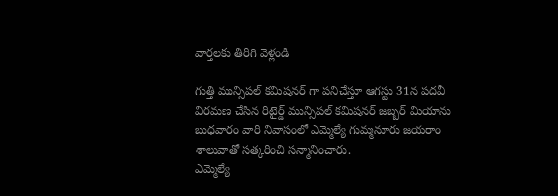వార్తలకు తిరిగి వెళ్లండి

గుత్తి మున్సిపల్ కమిషనర్ గా పనిచేస్తూ ఆగస్టు 31న పదవీ విరమణ చేసిన రిటైర్డ్ మున్సిపల్ కమిషనర్ జబ్బర్ మియాను బుధవారం వారి నివాసంలో ఎమ్మెల్యే గుమ్మనూరు జయరాం శాలువాతో సత్కరించి సన్మానించారు.
ఎమ్మెల్యే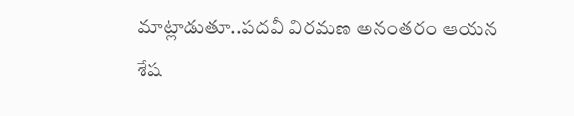మాట్లాడుతూ..పదవీ విరమణ అనంతరం ఆయన శేష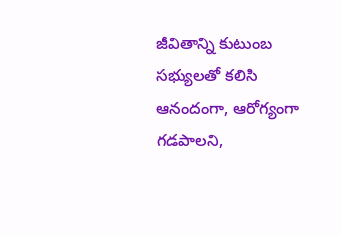జీవితాన్ని కుటుంబ సభ్యులతో కలిసి ఆనందంగా, ఆరోగ్యంగా గడపాలని,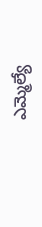ఎమ్మెల్యే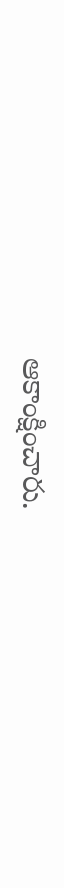ఆకాంక్షించారు.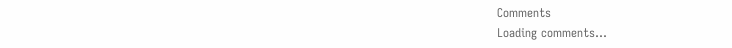Comments
Loading comments...